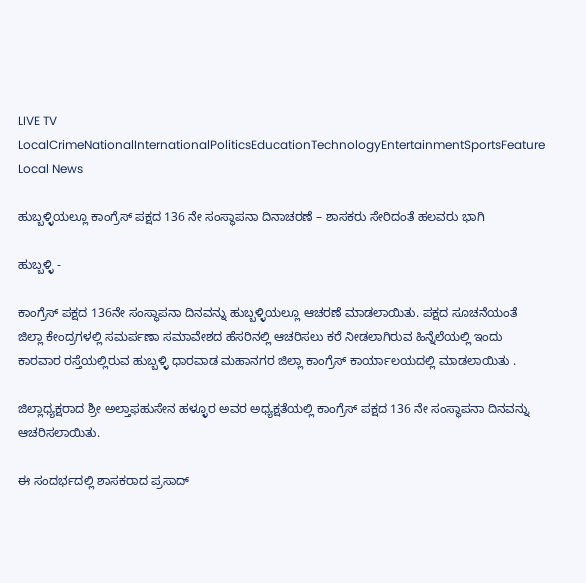LIVE TV LocalCrimeNationalInternationalPoliticsEducationTechnologyEntertainmentSportsFeature
Local News

ಹುಬ್ಬಳ್ಳಿಯಲ್ಲೂ ಕಾಂಗ್ರೆಸ್ ಪಕ್ಷದ 136 ನೇ ಸಂಸ್ಥಾಪನಾ ದಿನಾಚರಣೆ – ಶಾಸಕರು ಸೇರಿದಂತೆ ಹಲವರು ಭಾಗಿ

ಹುಬ್ಬಳ್ಳಿ -

ಕಾಂಗ್ರೆಸ್ ಪಕ್ಷದ 136ನೇ ಸಂಸ್ಥಾಪನಾ ದಿನವನ್ನು ಹುಬ್ಬಳ್ಳಿಯಲ್ಲೂ ಆಚರಣೆ ಮಾಡಲಾಯಿತು. ಪಕ್ಷದ ಸೂಚನೆಯಂತೆ ಜಿಲ್ಲಾ ಕೇಂದ್ರಗಳಲ್ಲಿ ಸಮರ್ಪಣಾ ಸಮಾವೇಶದ ಹೆಸರಿನಲ್ಲಿ ಆಚರಿಸಲು ಕರೆ ನೀಡಲಾಗಿರುವ ಹಿನ್ನೆಲೆಯಲ್ಲಿ ಇಂದು ಕಾರವಾರ ರಸ್ತೆಯಲ್ಲಿರುವ ಹುಬ್ಬಳ್ಳಿ ಧಾರವಾಡ ಮಹಾನಗರ ಜಿಲ್ಲಾ ಕಾಂಗ್ರೆಸ್ ಕಾರ್ಯಾಲಯದಲ್ಲಿ ಮಾಡಲಾಯಿತು .

ಜಿಲ್ಲಾಧ್ಯಕ್ಷರಾದ ಶ್ರೀ ಅಲ್ತಾಫಹುಸೇನ ಹಳ್ಳೂರ ಅವರ ಅಧ್ಯಕ್ಷತೆಯಲ್ಲಿ ಕಾಂಗ್ರೆಸ್ ಪಕ್ಷದ 136 ನೇ ಸಂಸ್ಥಾಪನಾ ದಿನವನ್ನು ಆಚರಿಸಲಾಯಿತು.

ಈ ಸಂದರ್ಭದಲ್ಲಿ ಶಾಸಕರಾದ ಪ್ರಸಾದ್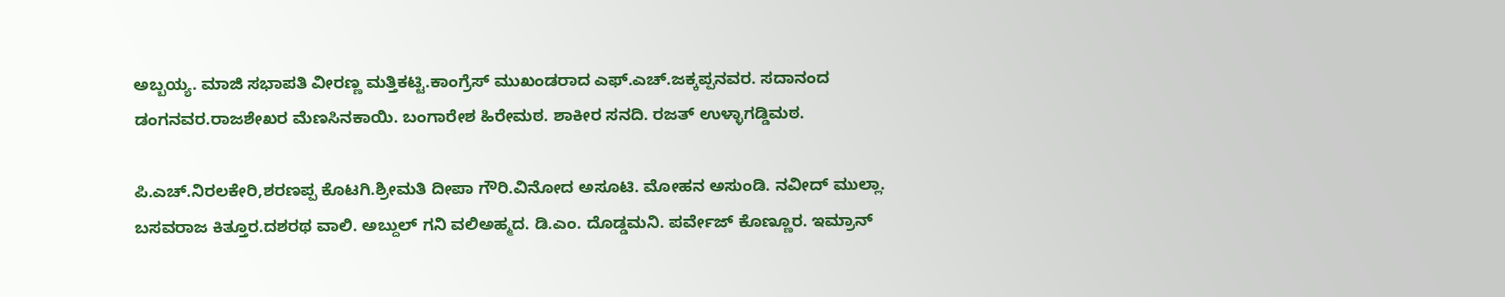ಅಬ್ಬಯ್ಯ. ಮಾಜಿ ಸಭಾಪತಿ ವೀರಣ್ಣ ಮತ್ತಿಕಟ್ಟಿ.ಕಾಂಗ್ರೆಸ್ ಮುಖಂಡರಾದ ಎಫ್.ಎಚ್.ಜಕ್ಕಪ್ಪನವರ. ಸದಾನಂದ ಡಂಗನವರ.ರಾಜಶೇಖರ ಮೆಣಸಿನಕಾಯಿ. ಬಂಗಾರೇಶ ಹಿರೇಮಠ. ಶಾಕೀರ ಸನದಿ. ರಜತ್ ಉಳ್ಳಾಗಡ್ಡಿಮಠ.

ಪಿ.ಎಚ್.ನಿರಲಕೇರಿ,ಶರಣಪ್ಪ ಕೊಟಗಿ.ಶ್ರೀಮತಿ ದೀಪಾ ಗೌರಿ.ವಿನೋದ ಅಸೂಟಿ. ಮೋಹನ ಅಸುಂಡಿ. ನವೀದ್ ಮುಲ್ಲಾ. ಬಸವರಾಜ ಕಿತ್ತೂರ.ದಶರಥ ವಾಲಿ. ಅಬ್ದುಲ್ ಗನಿ ವಲಿಅಹ್ಮದ. ಡಿ.ಎಂ. ದೊಡ್ಡಮನಿ. ಪರ್ವೇಜ್ ಕೊಣ್ಣೂರ. ಇಮ್ರಾನ್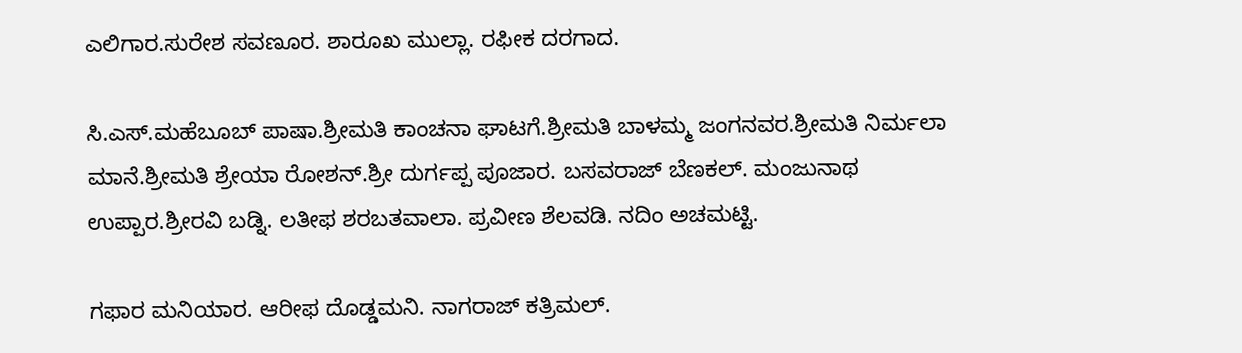ಎಲಿಗಾರ.ಸುರೇಶ ಸವಣೂರ. ಶಾರೂಖ ಮುಲ್ಲಾ. ರಫೀಕ ದರಗಾದ.

ಸಿ.ಎಸ್.ಮಹೆಬೂಬ್ ಪಾಷಾ.ಶ್ರೀಮತಿ ಕಾಂಚನಾ ಘಾಟಗೆ.ಶ್ರೀಮತಿ ಬಾಳಮ್ಮ ಜಂಗನವರ.ಶ್ರೀಮತಿ ನಿರ್ಮಲಾ ಮಾನೆ.ಶ್ರೀಮತಿ ಶ್ರೇಯಾ ರೋಶನ್.ಶ್ರೀ ದುರ್ಗಪ್ಪ ಪೂಜಾರ. ಬಸವರಾಜ್ ಬೆಣಕಲ್. ಮಂಜುನಾಥ ಉಪ್ಪಾರ.ಶ್ರೀರವಿ ಬಡ್ನಿ. ಲತೀಫ ಶರಬತವಾಲಾ. ಪ್ರವೀಣ ಶೆಲವಡಿ. ನದಿಂ ಅಚಮಟ್ಟಿ.

ಗಫಾರ ಮನಿಯಾರ. ಆರೀಫ ದೊಡ್ಡಮನಿ. ನಾಗರಾಜ್ ಕತ್ರಿಮಲ್.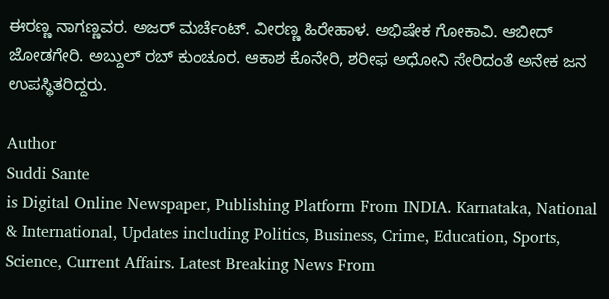ಈರಣ್ಣ ನಾಗಣ್ಣವರ. ಅಜರ್ ಮರ್ಚೆಂಟ್. ವೀರಣ್ಣ ಹಿರೇಹಾಳ. ಅಭಿಷೇಕ ಗೋಕಾವಿ. ಆಬೀದ್ ಜೋಡಗೇರಿ. ಅಬ್ದುಲ್ ರಬ್ ಕುಂಚೂರ. ಆಕಾಶ ಕೊನೇರಿ, ಶರೀಫ ಅಧೋನಿ ಸೇರಿದಂತೆ ಅನೇಕ ಜನ ಉಪಸ್ಥಿತರಿದ್ದರು.

Author
Suddi Sante
is Digital Online Newspaper, Publishing Platform From INDIA. Karnataka, National & International, Updates including Politics, Business, Crime, Education, Sports, Science, Current Affairs. Latest Breaking News From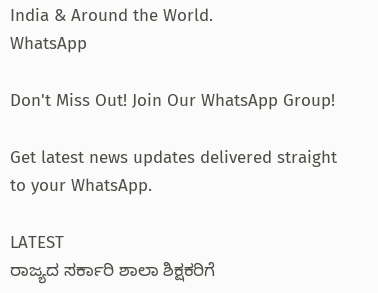India & Around the World.
WhatsApp

Don't Miss Out! Join Our WhatsApp Group!

Get latest news updates delivered straight to your WhatsApp.

LATEST
ರಾಜ್ಯದ ಸರ್ಕಾರಿ ಶಾಲಾ ಶಿಕ್ಷಕರಿಗೆ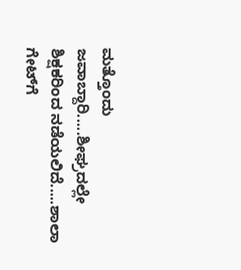ಮತ್ತೊಂದು ಜವಾಬ್ದಾರಿ.....ಶೀಘ್ರದಲ್ಲೇ ಶಿಕ್ಷಕರಿಂದ ನಡೆಯಲಿದೆ.....ಶಾಲಾ ಗೇಟ್‌ಗೆ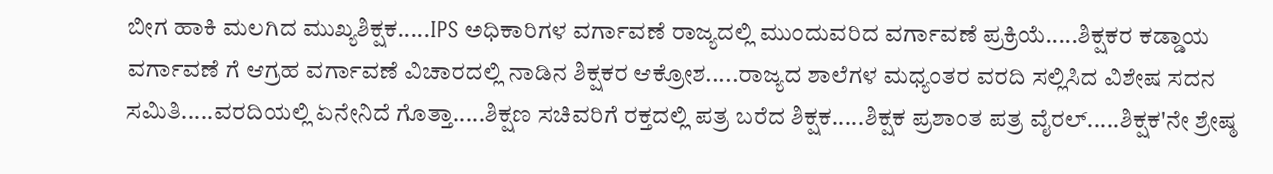ಬೀಗ ಹಾಕಿ ಮಲಗಿದ ಮುಖ್ಯಶಿಕ್ಷಕ.....IPS ಅಧಿಕಾರಿಗಳ ವರ್ಗಾವಣೆ ರಾಜ್ಯದಲ್ಲಿ ಮುಂದುವರಿದ ವರ್ಗಾವಣೆ ಪ್ರಕ್ರಿಯೆ.....ಶಿಕ್ಷಕರ ಕಡ್ಡಾಯ ವರ್ಗಾವಣೆ ಗೆ ಆಗ್ರಹ ವರ್ಗಾವಣೆ ವಿಚಾರದಲ್ಲಿ ನಾಡಿನ ಶಿಕ್ಷಕರ ಆಕ್ರೋಶ.....ರಾಜ್ಯದ ಶಾಲೆಗಳ ಮಧ್ಯಂತರ ವರದಿ ಸಲ್ಲಿಸಿದ ವಿಶೇಷ ಸದನ ಸಮಿತಿ.....ವರದಿಯಲ್ಲಿ ಏನೇನಿದೆ ಗೊತ್ತಾ.....ಶಿಕ್ಷಣ ಸಚಿವರಿಗೆ ರಕ್ತದಲ್ಲಿ ಪತ್ರ ಬರೆದ ಶಿಕ್ಷಕ.....ಶಿಕ್ಷಕ ಪ್ರಶಾಂತ ಪತ್ರ ವೈರಲ್.....ಶಿಕ್ಷಕ'ನೇ ಶ್ರೇಷ್ಠ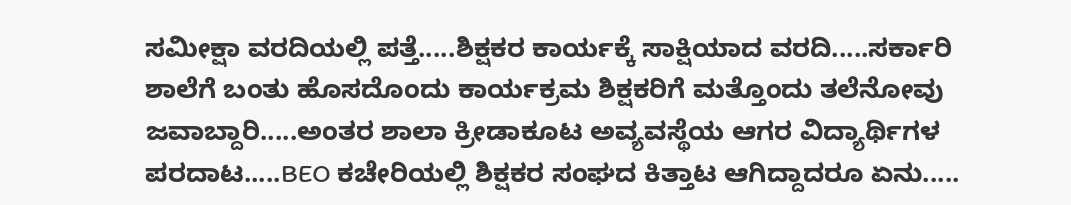ಸಮೀಕ್ಷಾ ವರದಿಯಲ್ಲಿ ಪತ್ತೆ.....ಶಿಕ್ಷಕರ ಕಾರ್ಯಕ್ಕೆ ಸಾಕ್ಷಿಯಾದ ವರದಿ.....ಸರ್ಕಾರಿ ಶಾಲೆಗೆ ಬಂತು ಹೊಸದೊಂದು ಕಾರ್ಯಕ್ರಮ ಶಿಕ್ಷಕರಿಗೆ ಮತ್ತೊಂದು ತಲೆನೋವು ಜವಾಬ್ದಾರಿ.....ಅಂತರ ಶಾಲಾ ಕ್ರೀಡಾಕೂಟ ಅವ್ಯವಸ್ಥೆಯ ಆಗರ ವಿದ್ಯಾರ್ಥಿಗಳ ಪರದಾಟ.....BEO ಕಚೇರಿಯಲ್ಲಿ ಶಿಕ್ಷಕರ ಸಂಘದ ಕಿತ್ತಾಟ ಆಗಿದ್ದಾದರೂ ಏನು.....